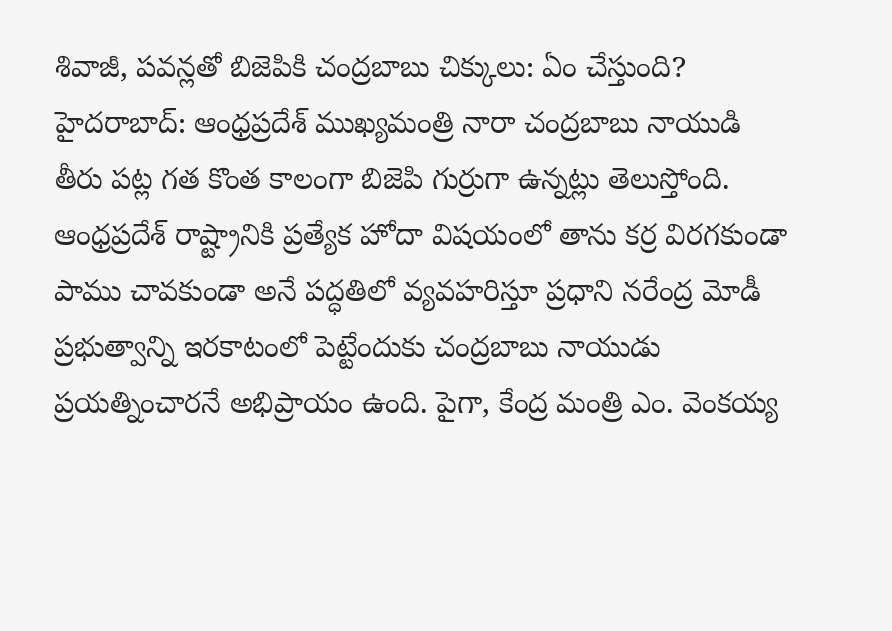శివాజీ, పవన్లతో బిజెపికి చంద్రబాబు చిక్కులు: ఏం చేస్తుంది?
హైదరాబాద్: ఆంధ్రప్రదేశ్ ముఖ్యమంత్రి నారా చంద్రబాబు నాయుడి తీరు పట్ల గత కొంత కాలంగా బిజెపి గుర్రుగా ఉన్నట్లు తెలుస్తోంది. ఆంధ్రప్రదేశ్ రాష్ట్రానికి ప్రత్యేక హోదా విషయంలో తాను కర్ర విరగకుండా పాము చావకుండా అనే పద్ధతిలో వ్యవహరిస్తూ ప్రధాని నరేంద్ర మోడీ ప్రభుత్వాన్ని ఇరకాటంలో పెట్టేందుకు చంద్రబాబు నాయుడు ప్రయత్నించారనే అభిప్రాయం ఉంది. పైగా, కేంద్ర మంత్రి ఎం. వెంకయ్య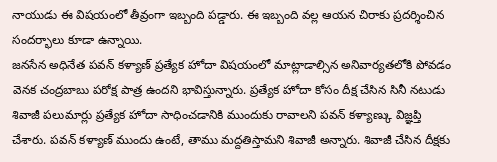నాయుడు ఈ విషయంలో తీవ్రంగా ఇబ్బంది పడ్డారు. ఈ ఇబ్బంది వల్ల ఆయన చిరాకు ప్రదర్శించిన సందర్భాలు కూడా ఉన్నాయి.
జనసేన అధినేత పవన్ కళ్యాణ్ ప్రత్యేక హోదా విషయంలో మాట్లాడాల్సిన అనివార్యతలోకి పోవడం వెనక చంద్రబాబు పరోక్ష పాత్ర ఉందని భావిస్తున్నారు. ప్రత్యేక హోదా కోసం దీక్ష చేసిన సినీ నటుడు శివాజీ పలుమార్లు ప్రత్యేక హోదా సాధించడానికి ముందుకు రావాలని పవన్ కళ్యాణ్కు విజ్ఞప్తి చేశారు. పవన్ కళ్యాణ్ ముందు ఉంటే, తాము మద్దతిస్తామని శివాజీ అన్నారు. శివాజీ చేసిన దీక్షకు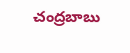చంద్రబాబు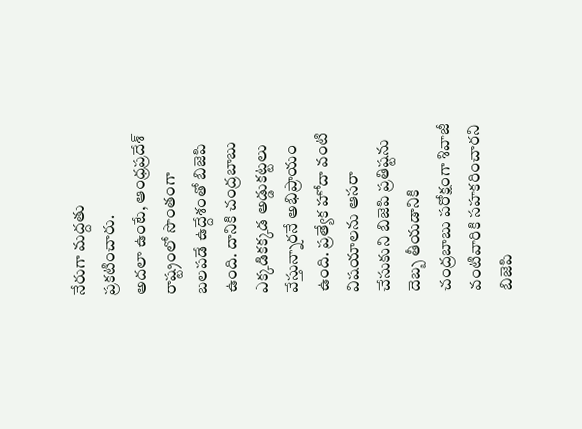నేరుగా మద్దతు ప్రకటించారు.
అదలా ఉంటే, ఆంధ్రప్రదేశ్ రాష్ట్రంలో సొంతంగా బలపడే ఉద్దేశంతో బిజెపి ఉంది. దానికి చంద్రబాబు ఎక్కడికక్కడ అడ్డుకట్టలు వేస్తున్నారనే అభిప్రాయం ఉంది. ప్రత్యేక హోదా వంటి విషయాలను ఆసరా చేసుకుని బిజెపి ప్రతిష్టను దెబ్బ తీయడానికి చంద్రబాబు పరోక్షంగా శివాజీ వంటివారికి సహకరించారని బిజెపి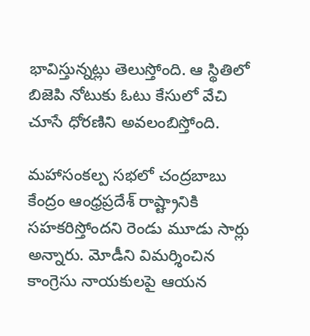భావిస్తున్నట్లు తెలుస్తోంది. ఆ స్థితిలో బిజెపి నోటుకు ఓటు కేసులో వేచి చూసే ధోరణిని అవలంబిస్తోంది.

మహాసంకల్ప సభలో చంద్రబాబు కేంద్రం ఆంధ్రప్రదేశ్ రాష్ట్రానికి సహకరిస్తోందని రెండు మూడు సార్లు అన్నారు. మోడీని విమర్శించిన కాంగ్రెసు నాయకులపై ఆయన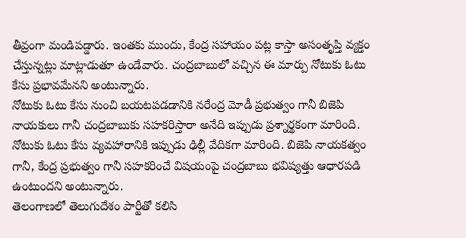తీవ్రంగా మండిపడ్డారు. ఇంతకు ముందు, కేంద్ర సహాయం పట్ల కాస్తా అసంతృప్తి వ్యక్తం చేస్తున్నట్లు మాట్లాడుతూ ఉండేవారు. చంద్రబాబులో వచ్చిన ఈ మార్పు నోటుకు ఓటు కేసు ప్రభావమేనని అంటున్నారు.
నోటుకు ఓటు కేసు నుంచి బయటపడడానికి నరేంద్ర మోడీ ప్రభుత్వం గానీ బిజెపి నాయకులు గానీ చంద్రబాబుకు సహకరిస్తారా అనేది ఇప్పుడు ప్రశ్నార్థకంగా మారింది. నోటుకు ఓటు కేసు వ్యవహారానికి ఇప్పుడు ఢిల్లీ వేదికగా మారింది. బిజెపి నాయకత్వం గానీ, కేంద్ర ప్రభుత్వం గానీ సహకరించే విషయంపై చంద్రబాబు భవిష్యత్తు ఆధారపడి ఉంటుందని అంటున్నారు.
తెలంగాణలో తెలుగుదేశం పార్టీతో కలిసి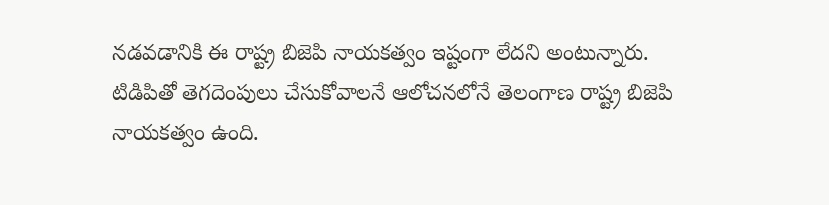నడవడానికి ఈ రాష్ట్ర బిజెపి నాయకత్వం ఇష్టంగా లేదని అంటున్నారు. టిడిపితో తెగదెంపులు చేసుకోవాలనే ఆలోచనలోనే తెలంగాణ రాష్ట్ర బిజెపి నాయకత్వం ఉంది.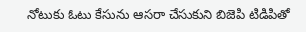నోటుకు ఓటు కేసును ఆసరా చేసుకుని బిజెపి టిడిపితో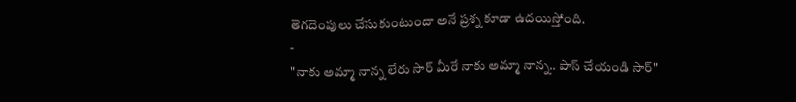తెగదెంపులు చేసుకుంటుందా అనే ప్రశ్న కూడా ఉదయిస్తోంది.
-
"నాకు అమ్మా నాన్న లేరు సార్ మీరే నాకు అమ్మా నాన్న.. పాస్ చేయండి సార్"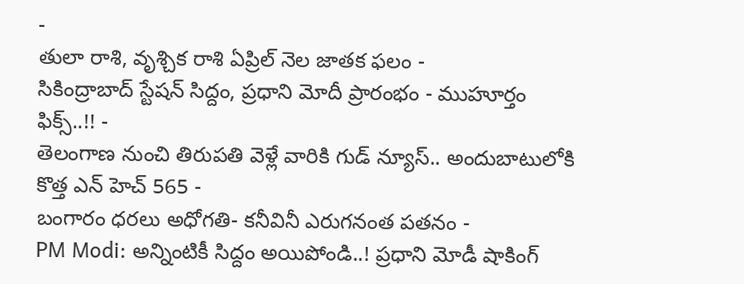-
తులా రాశి, వృశ్చిక రాశి ఏప్రిల్ నెల జాతక ఫలం -
సికింద్రాబాద్ స్టేషన్ సిద్దం, ప్రధాని మోదీ ప్రారంభం - ముహూర్తం ఫిక్స్..!! -
తెలంగాణ నుంచి తిరుపతి వెళ్లే వారికి గుడ్ న్యూస్.. అందుబాటులోకి కొత్త ఎన్ హెచ్ 565 -
బంగారం ధరలు అధోగతి- కనీవినీ ఎరుగనంత పతనం -
PM Modi: అన్నింటికీ సిద్దం అయిపోండి..! ప్రధాని మోడీ షాకింగ్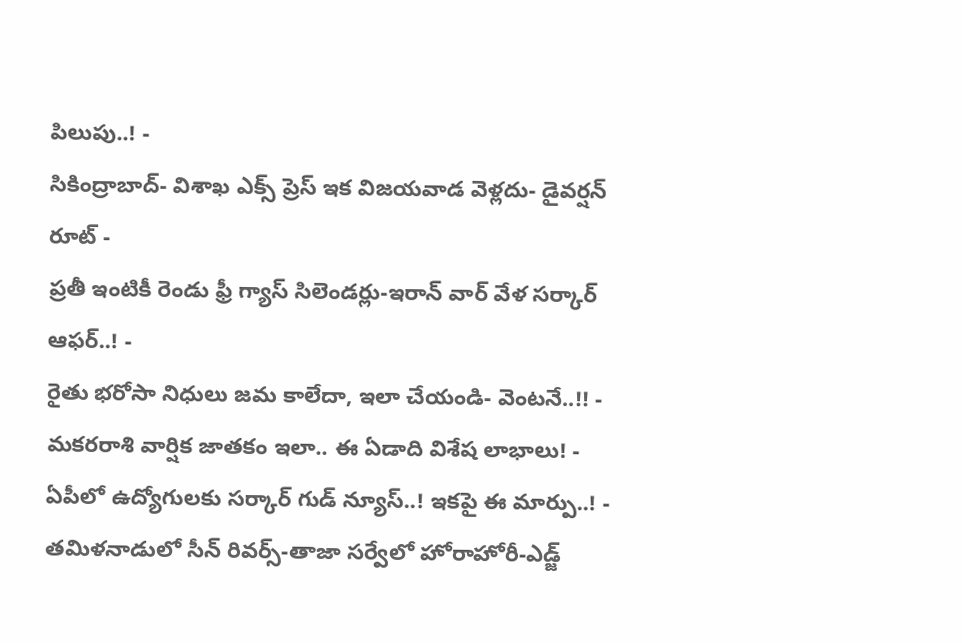పిలుపు..! -
సికింద్రాబాద్- విశాఖ ఎక్స్ ప్రెస్ ఇక విజయవాడ వెళ్లదు- డైవర్షన్ రూట్ -
ప్రతీ ఇంటికీ రెండు ఫ్రీ గ్యాస్ సిలెండర్లు-ఇరాన్ వార్ వేళ సర్కార్ ఆఫర్..! -
రైతు భరోసా నిధులు జమ కాలేదా, ఇలా చేయండి- వెంటనే..!! -
మకరరాశి వార్షిక జాతకం ఇలా.. ఈ ఏడాది విశేష లాభాలు! -
ఏపీలో ఉద్యోగులకు సర్కార్ గుడ్ న్యూస్..! ఇకపై ఈ మార్పు..! -
తమిళనాడులో సీన్ రివర్స్-తాజా సర్వేలో హోరాహోరీ-ఎడ్జ్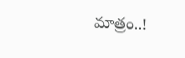మాత్రం..!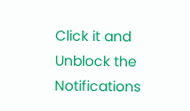Click it and Unblock the Notifications